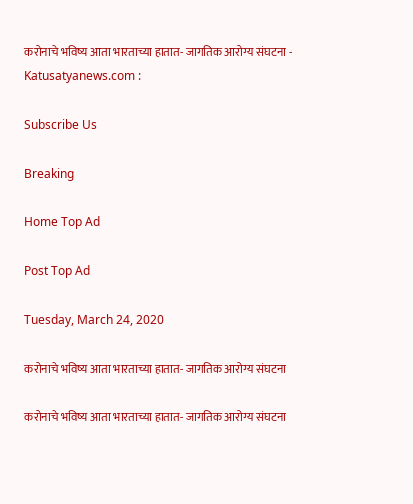करोनाचे भविष्य आता भारताच्या हातात- जागतिक आरोग्य संघटना - Katusatyanews.com :

Subscribe Us

Breaking

Home Top Ad

Post Top Ad

Tuesday, March 24, 2020

करोनाचे भविष्य आता भारताच्या हातात- जागतिक आरोग्य संघटना

करोनाचे भविष्य आता भारताच्या हातात- जागतिक आरोग्य संघटना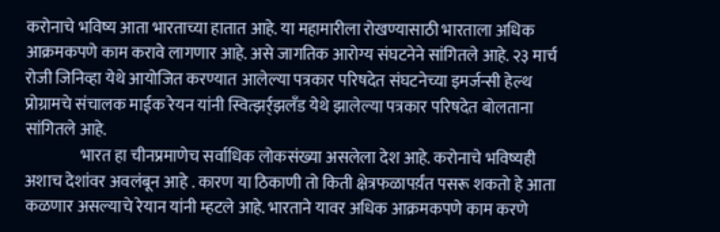करोनाचे भविष्य आता भारताच्या हातात आहे. या महामारीला रोखण्यासाठी भारताला अधिक आक्रमकपणे काम करावे लागणार आहे. असे जागतिक आरोग्य संघटनेने सांगितले आहे. २३ मार्च रोजी जिनिव्हा येथे आयोजित करण्यात आलेल्या पत्रकार परिषदेत संघटनेच्या इमर्जन्सी हेल्थ प्रोग्रामचे संचालक माईक रेयन यांनी स्वित्झर्र्झलँड येथे झालेल्या पत्रकार परिषदेत बोलताना सांगितले आहे.
                 भारत हा चीनप्रमाणेच सर्वाधिक लोकसंख्या असलेला देश आहे. करोनाचे भविष्यही अशाच देशांवर अवलंबून आहे . कारण या ठिकाणी तो किती क्षेत्रफळापर्य़ंत पसरू शकतो हे आता कळणार असल्याचे रेयान यांनी म्हटले आहे. भारताने यावर अधिक आक्रमकपणे काम करणे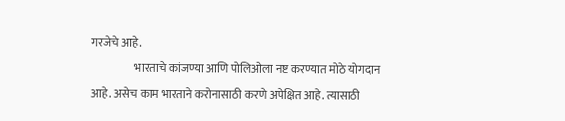गरजेचे आहे.
                   भारताचे कांजण्या आणि पोलिओला नष्ट करण्यात मोठे योगदान आहे. असेच काम भारताने करोनासाठी करणे अपेक्षित आहे. त्यासाठी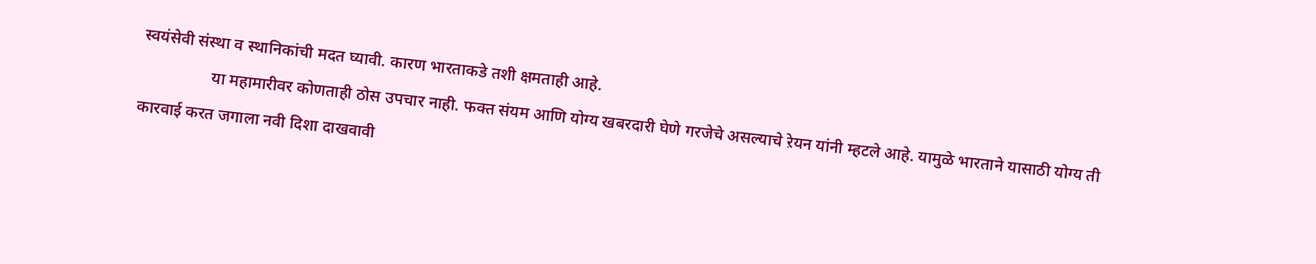स्वयंसेवी संस्था व स्थानिकांची मदत घ्यावी. कारण भारताकडे तशी क्षमताही आहे.
                 या महामारीवर कोणताही ठोस उपचार नाही. फक्त संयम आणि योग्य खबरदारी घेणे गरजेचे असल्याचे ऱेयन यांनी म्हटले आहे. यामुळे भारताने यासाठी योग्य ती कारवाई करत जगाला नवी दिशा दाखवावी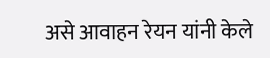असे आवाहन रेयन यांनी केले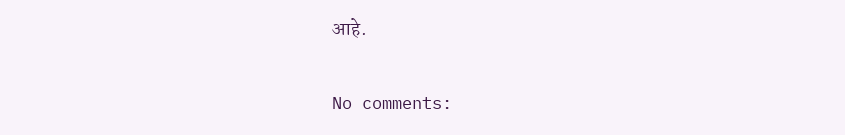आहे.

No comments: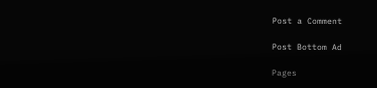Post a Comment

Post Bottom Ad

Pages